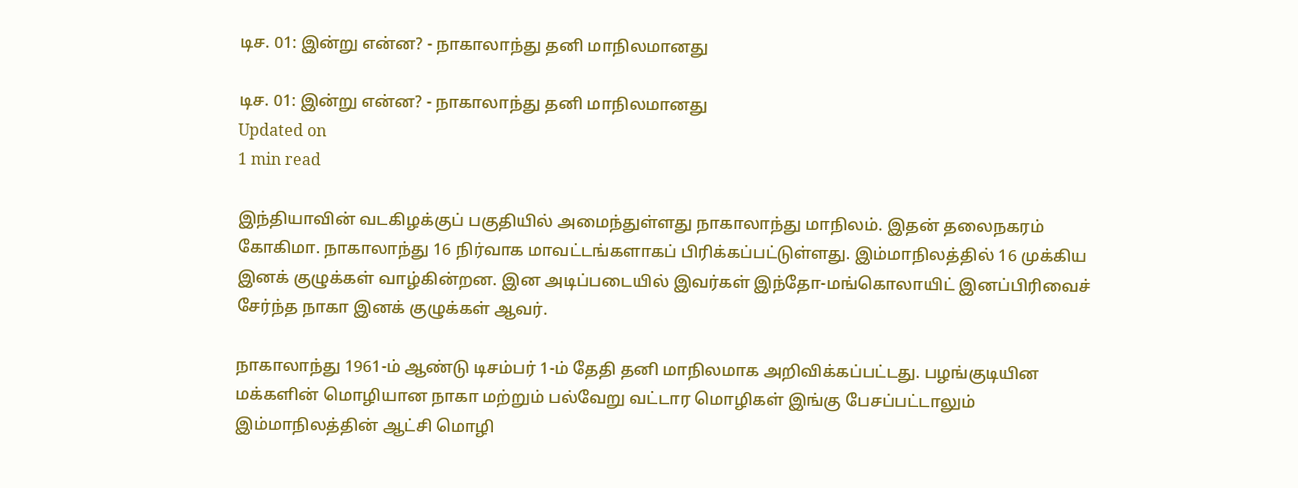டிச. 01: இன்று என்ன? - நாகாலாந்து தனி மாநிலமானது

டிச. 01: இன்று என்ன? - நாகாலாந்து தனி மாநிலமானது
Updated on
1 min read

இந்தியாவின் வடகிழக்குப் பகுதியில் அமைந்துள்ளது நாகாலாந்து மாநிலம். இதன் தலைநகரம் கோகிமா. நாகாலாந்து 16 நிர்வாக மாவட்டங்களாகப் பிரிக்கப்பட்டுள்ளது. இம்மாநிலத்தில் 16 முக்கிய இனக் குழுக்கள் வாழ்கின்றன. இன அடிப்படையில் இவர்கள் இந்தோ-மங்கொலாயிட் இனப்பிரிவைச் சேர்ந்த நாகா இனக் குழுக்கள் ஆவர்.

நாகாலாந்து 1961-ம் ஆண்டு டிசம்பர் 1-ம் தேதி தனி மாநிலமாக அறிவிக்கப்பட்டது. பழங்குடியின மக்களின் மொழியான நாகா மற்றும் பல்வேறு வட்டார மொழிகள் இங்கு பேசப்பட்டாலும் இம்மாநிலத்தின் ஆட்சி மொழி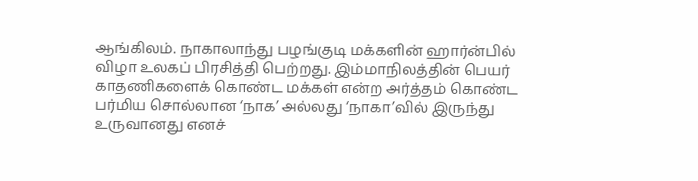ஆங்கிலம். நாகாலாந்து பழங்குடி மக்களின் ஹார்ன்பில் விழா உலகப் பிரசித்தி பெற்றது. இம்மாநிலத்தின் பெயர் காதணிகளைக் கொண்ட மக்கள் என்ற அர்த்தம் கொண்ட பர்மிய சொல்லான ‘நாக’ அல்லது ‘நாகா’வில் இருந்து உருவானது எனச்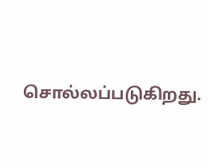சொல்லப்படுகிறது.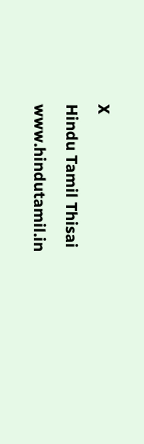X
Hindu Tamil Thisai
www.hindutamil.in